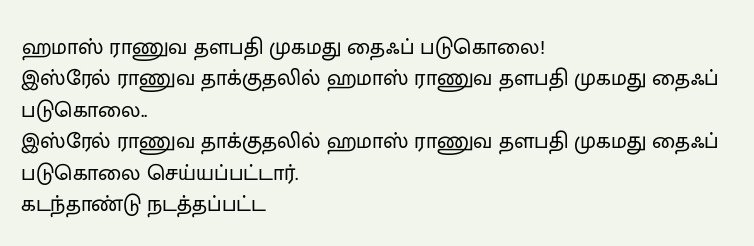ஹமாஸ் ராணுவ தளபதி முகமது தைஃப் படுகொலை!
இஸ்ரேல் ராணுவ தாக்குதலில் ஹமாஸ் ராணுவ தளபதி முகமது தைஃப் படுகொலை..
இஸ்ரேல் ராணுவ தாக்குதலில் ஹமாஸ் ராணுவ தளபதி முகமது தைஃப் படுகொலை செய்யப்பட்டார்.
கடந்தாண்டு நடத்தப்பட்ட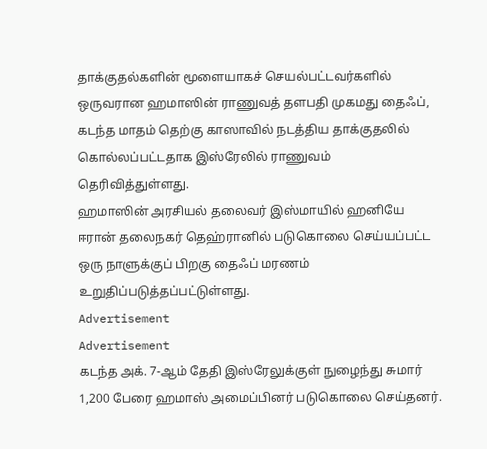தாக்குதல்களின் மூளையாகச் செயல்பட்டவர்களில் ஒருவரான ஹமாஸின் ராணுவத் தளபதி முகமது தைஃப், கடந்த மாதம் தெற்கு காஸாவில் நடத்திய தாக்குதலில் கொல்லப்பட்டதாக இஸ்ரேலில் ராணுவம் தெரிவித்துள்ளது.
ஹமாஸின் அரசியல் தலைவர் இஸ்மாயில் ஹனியே ஈரான் தலைநகர் தெஹ்ரானில் படுகொலை செய்யப்பட்ட ஒரு நாளுக்குப் பிறகு தைஃப் மரணம் உறுதிப்படுத்தப்பட்டுள்ளது.
Advertisement
Advertisement
கடந்த அக். 7-ஆம் தேதி இஸ்ரேலுக்குள் நுழைந்து சுமார் 1,200 பேரை ஹமாஸ் அமைப்பினர் படுகொலை செய்தனர்.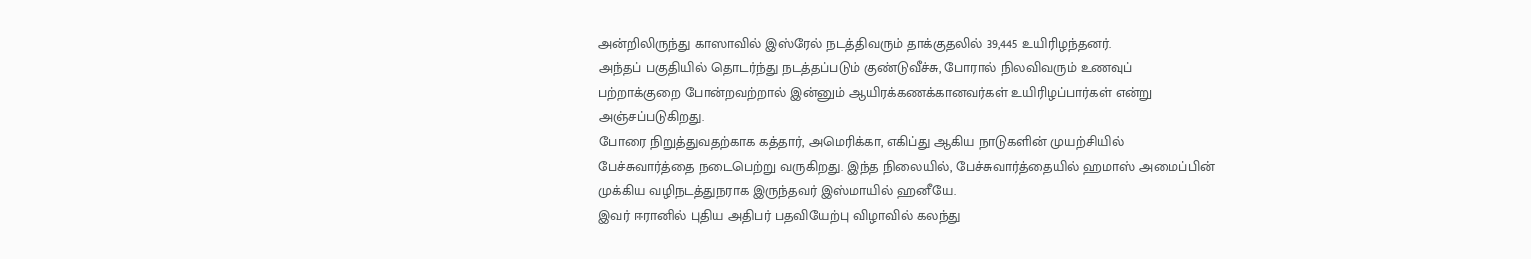அன்றிலிருந்து காஸாவில் இஸ்ரேல் நடத்திவரும் தாக்குதலில் 39,445 உயிரிழந்தனர்.
அந்தப் பகுதியில் தொடர்ந்து நடத்தப்படும் குண்டுவீச்சு, போரால் நிலவிவரும் உணவுப் பற்றாக்குறை போன்றவற்றால் இன்னும் ஆயிரக்கணக்கானவர்கள் உயிரிழப்பார்கள் என்று அஞ்சப்படுகிறது.
போரை நிறுத்துவதற்காக கத்தார், அமெரிக்கா, எகிப்து ஆகிய நாடுகளின் முயற்சியில் பேச்சுவார்த்தை நடைபெற்று வருகிறது. இந்த நிலையில், பேச்சுவார்த்தையில் ஹமாஸ் அமைப்பின் முக்கிய வழிநடத்துநராக இருந்தவர் இஸ்மாயில் ஹனீயே.
இவர் ஈரானில் புதிய அதிபர் பதவியேற்பு விழாவில் கலந்து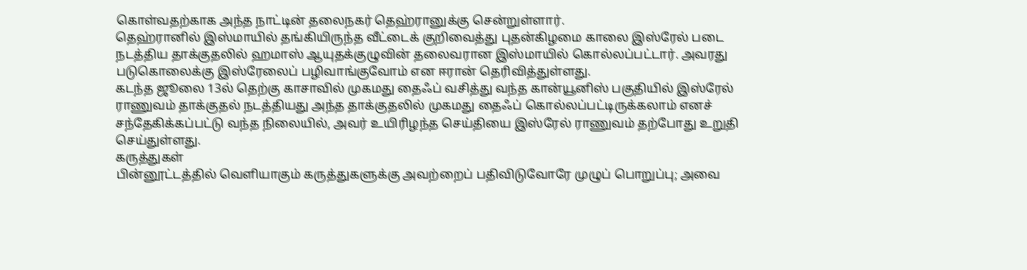கொள்வதற்காக அந்த நாட்டின் தலைநகர் தெஹ்ரானுக்கு சென்றுள்ளார்.
தெஹ்ரானில் இஸ்மாயில் தங்கியிருந்த வீட்டைக் குறிவைத்து புதன்கிழமை காலை இஸ்ரேல் படை நடத்திய தாக்குதலில் ஹமாஸ் ஆயுதக்குழுவின் தலைவரான இஸ்மாயில் கொல்லப்பட்டார். அவரது படுகொலைக்கு இஸ்ரேலைப் பழிவாங்குவோம் என ஈரான் தெரிவித்துள்ளது.
கடந்த ஜூலை 13ல் தெற்கு காசாவில் முகமது தைஃப் வசித்து வந்த கான்யூனிஸ் பகுதியில் இஸ்ரேல் ராணுவம் தாக்குதல் நடத்தியது அந்த தாக்குதலில் முகமது தைஃப் கொல்லப்பட்டிருக்கலாம் எனச் சந்தேகிக்கப்பட்டு வந்த நிலையில், அவர் உயிரிழந்த செய்தியை இஸ்ரேல் ராணுவம் தற்போது உறுதி செய்துள்ளது.
கருத்துகள்
பின்னூட்டத்தில் வெளியாகும் கருத்துகளுக்கு அவற்றைப் பதிவிடுவோரே முழுப் பொறுப்பு; அவை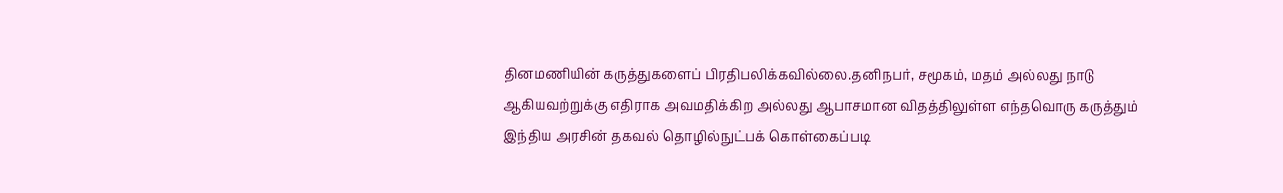தினமணியின் கருத்துகளைப் பிரதிபலிக்கவில்லை.தனிநபர், சமூகம், மதம் அல்லது நாடு ஆகியவற்றுக்கு எதிராக அவமதிக்கிற அல்லது ஆபாசமான விதத்திலுள்ள எந்தவொரு கருத்தும் இந்திய அரசின் தகவல் தொழில்நுட்பக் கொள்கைப்படி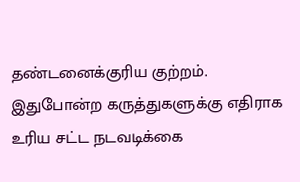தண்டனைக்குரிய குற்றம். இதுபோன்ற கருத்துகளுக்கு எதிராக உரிய சட்ட நடவடிக்கை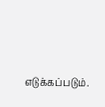எடுக்கப்படும்.